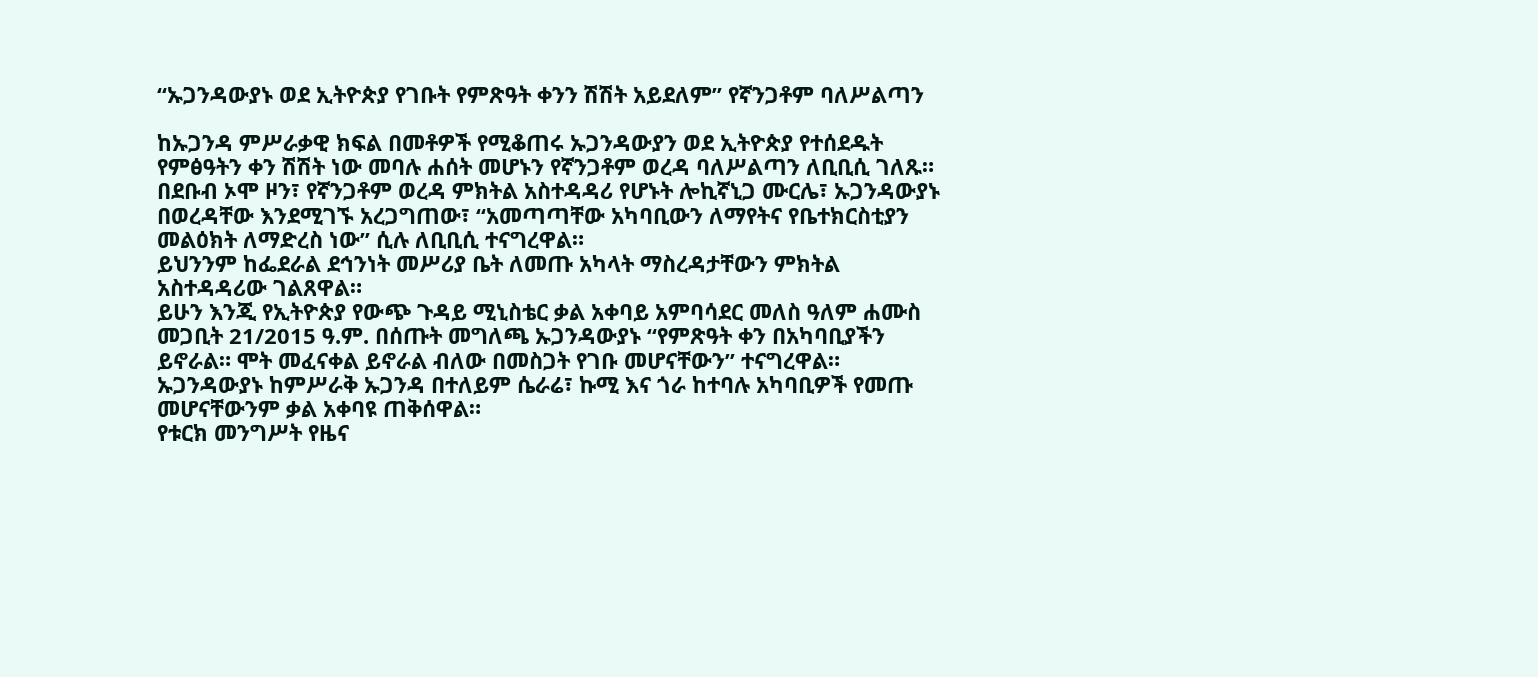“ኡጋንዳውያኑ ወደ ኢትዮጵያ የገቡት የምጽዓት ቀንን ሽሽት አይደለም” የኛንጋቶም ባለሥልጣን

ከኡጋንዳ ምሥራቃዊ ክፍል በመቶዎች የሚቆጠሩ ኡጋንዳውያን ወደ ኢትዮጵያ የተሰደዱት የምፅዓትን ቀን ሽሽት ነው መባሉ ሐሰት መሆኑን የኛንጋቶም ወረዳ ባለሥልጣን ለቢቢሲ ገለጹ።
በደቡብ ኦሞ ዞን፣ የኛንጋቶም ወረዳ ምክትል አስተዳዳሪ የሆኑት ሎኪኛኒጋ ሙርሌ፣ ኡጋንዳውያኑ በወረዳቸው እንደሚገኙ አረጋግጠው፣ “አመጣጣቸው አካባቢውን ለማየትና የቤተክርስቲያን መልዕክት ለማድረስ ነው” ሲሉ ለቢቢሲ ተናግረዋል።
ይህንንም ከፌደራል ደኅንነት መሥሪያ ቤት ለመጡ አካላት ማስረዳታቸውን ምክትል አስተዳዳሪው ገልጸዋል።
ይሁን እንጂ የኢትዮጵያ የውጭ ጉዳይ ሚኒስቴር ቃል አቀባይ አምባሳደር መለስ ዓለም ሐሙስ መጋቢት 21/2015 ዓ.ም. በሰጡት መግለጫ ኡጋንዳውያኑ “የምጽዓት ቀን በአካባቢያችን ይኖራል። ሞት መፈናቀል ይኖራል ብለው በመስጋት የገቡ መሆናቸውን” ተናግረዋል።
ኡጋንዳውያኑ ከምሥራቅ ኡጋንዳ በተለይም ሴራሬ፣ ኩሚ እና ጎራ ከተባሉ አካባቢዎች የመጡ መሆናቸውንም ቃል አቀባዩ ጠቅሰዋል።
የቱርክ መንግሥት የዜና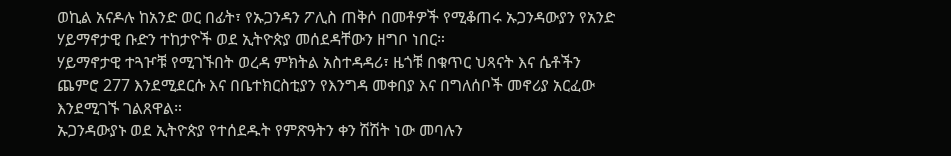ወኪል አናዶሉ ከአንድ ወር በፊት፣ የኡጋንዳን ፖሊስ ጠቅሶ በመቶዎች የሚቆጠሩ ኡጋንዳውያን የአንድ ሃይማኖታዊ ቡድን ተከታዮች ወደ ኢትዮጵያ መሰደዳቸውን ዘግቦ ነበር።
ሃይማኖታዊ ተጓዦቹ የሚገኙበት ወረዳ ምክትል አስተዳዳሪ፣ ዜጎቹ በቁጥር ህጻናት እና ሴቶችን ጨምሮ 277 እንደሚደርሱ እና በቤተክርስቲያን የእንግዳ መቀበያ እና በግለሰቦች መኖሪያ አርፈው እንደሚገኙ ገልጸዋል።
ኡጋንዳውያኑ ወደ ኢትዮጵያ የተሰደዱት የምጽዓትን ቀን ሽሽት ነው መባሉን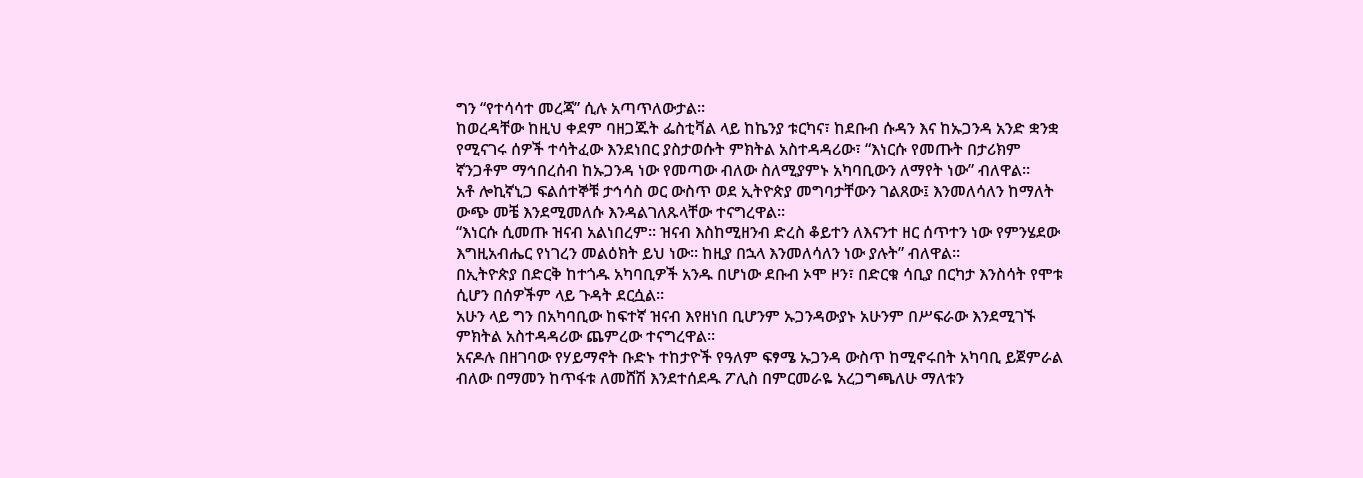ግን “የተሳሳተ መረጃ” ሲሉ አጣጥለውታል።
ከወረዳቸው ከዚህ ቀደም ባዘጋጁት ፌስቲቫል ላይ ከኬንያ ቱርካና፣ ከደቡብ ሱዳን እና ከኡጋንዳ አንድ ቋንቋ የሚናገሩ ሰዎች ተሳትፈው እንደነበር ያስታወሱት ምክትል አስተዳዳሪው፣ “እነርሱ የመጡት በታሪክም ኛንጋቶም ማኅበረሰብ ከኡጋንዳ ነው የመጣው ብለው ስለሚያምኑ አካባቢውን ለማየት ነው” ብለዋል።
አቶ ሎኪኛኒጋ ፍልሰተኞቹ ታኅሳስ ወር ውስጥ ወደ ኢትዮጵያ መግባታቸውን ገልጸው፤ እንመለሳለን ከማለት ውጭ መቼ እንደሚመለሱ እንዳልገለጹላቸው ተናግረዋል።
“እነርሱ ሲመጡ ዝናብ አልነበረም። ዝናብ እስከሚዘንብ ድረስ ቆይተን ለእናንተ ዘር ሰጥተን ነው የምንሄደው እግዚአብሔር የነገረን መልዕክት ይህ ነው። ከዚያ በኋላ እንመለሳለን ነው ያሉት” ብለዋል።
በኢትዮጵያ በድርቅ ከተጎዱ አካባቢዎች አንዱ በሆነው ደቡብ ኦሞ ዞን፣ በድርቁ ሳቢያ በርካታ እንስሳት የሞቱ ሲሆን በሰዎችም ላይ ጉዳት ደርሷል።
አሁን ላይ ግን በአካባቢው ከፍተኛ ዝናብ እየዘነበ ቢሆንም ኡጋንዳውያኑ አሁንም በሥፍራው እንደሚገኙ ምክትል አስተዳዳሪው ጨምረው ተናግረዋል።
አናዶሉ በዘገባው የሃይማኖት ቡድኑ ተከታዮች የዓለም ፍፃሜ ኡጋንዳ ውስጥ ከሚኖሩበት አካባቢ ይጀምራል ብለው በማመን ከጥፋቱ ለመሸሽ እንደተሰደዱ ፖሊስ በምርመራዬ አረጋግጫለሁ ማለቱን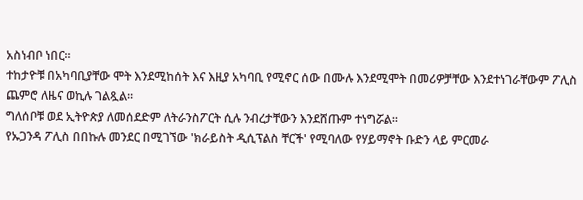አስነብቦ ነበር።
ተከታዮቹ በአካባቢያቸው ሞት እንደሚከሰት እና እዚያ አካባቢ የሚኖር ሰው በሙሉ እንደሚሞት በመሪዎቻቸው እንደተነገራቸውም ፖሊስ ጨምሮ ለዜና ወኪሉ ገልጿል።
ግለሰቦቹ ወደ ኢትዮጵያ ለመሰደድም ለትራንስፖርት ሲሉ ንብረታቸውን እንደሸጡም ተነግሯል።
የኡጋንዳ ፖሊስ በበኩሉ መንደር በሚገኘው 'ክራይስት ዲሲፕልስ ቸርች' የሚባለው የሃይማኖት ቡድን ላይ ምርመራ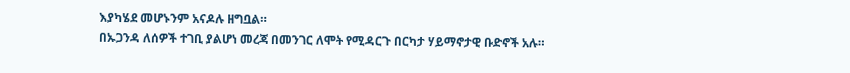እያካሄደ መሆኑንም አናዶሉ ዘግቧል።
በኡጋንዳ ለሰዎች ተገቢ ያልሆነ መረጃ በመንገር ለሞት የሚዳርጉ በርካታ ሃይማኖታዊ ቡድኖች አሉ።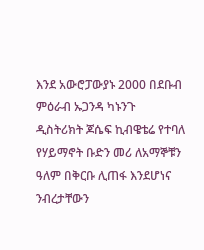እንደ አውሮፓውያኑ 2000 በደቡብ ምዕራብ ኡጋንዳ ካኑንጉ ዲስትሪክት ጆሴፍ ኪብዌቴሬ የተባለ የሃይማኖት ቡድን መሪ ለአማኞቹን ዓለም በቅርቡ ሊጠፋ እንደሆነና ንብረታቸውን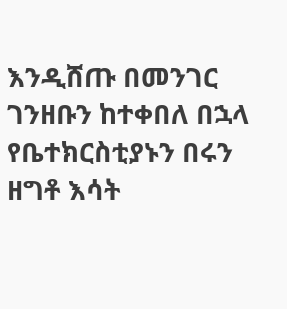እንዲሸጡ በመንገር ገንዘቡን ከተቀበለ በኋላ የቤተክርስቲያኑን በሩን ዘግቶ እሳት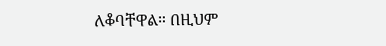ለቆባቸዋል። በዚህም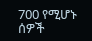700 የሚሆኑ ሰዎች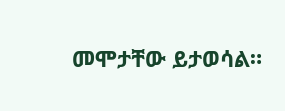መሞታቸው ይታወሳል።